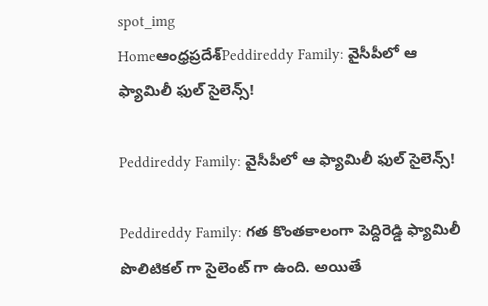spot_img
Homeఆంధ్రప్రదేశ్‌Peddireddy Family: వైసీపీలో ఆ ఫ్యామిలీ ఫుల్ సైలెన్స్!

Peddireddy Family: వైసీపీలో ఆ ఫ్యామిలీ ఫుల్ సైలెన్స్!

Peddireddy Family: గత కొంతకాలంగా పెద్దిరెడ్డి ఫ్యామిలీ పొలిటికల్ గా సైలెంట్ గా ఉంది. అయితే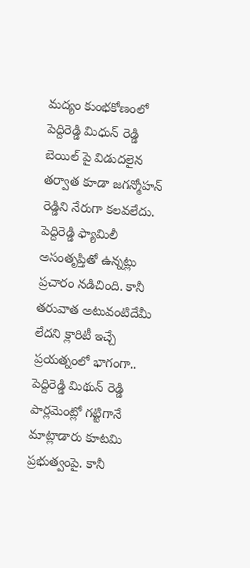మద్యం కుంభకోణంలో పెద్దిరెడ్డి మిధున్ రెడ్డి బెయిల్ పై విడుదలైన తర్వాత కూడా జగన్మోహన్ రెడ్డిని నేరుగా కలవలేదు. పెద్దిరెడ్డి ఫ్యామిలీ అసంతృప్తితో ఉన్నట్లు ప్రచారం నడిచింది. కానీ తరువాత అటువంటిదేమీ లేదని క్లారిటీ ఇచ్చే ప్రయత్నంలో భాగంగా.. పెద్దిరెడ్డి మిథున్ రెడ్డి పార్లమెంట్లో గట్టిగానే మాట్లాడారు కూటమి ప్రభుత్వంపై. కానీ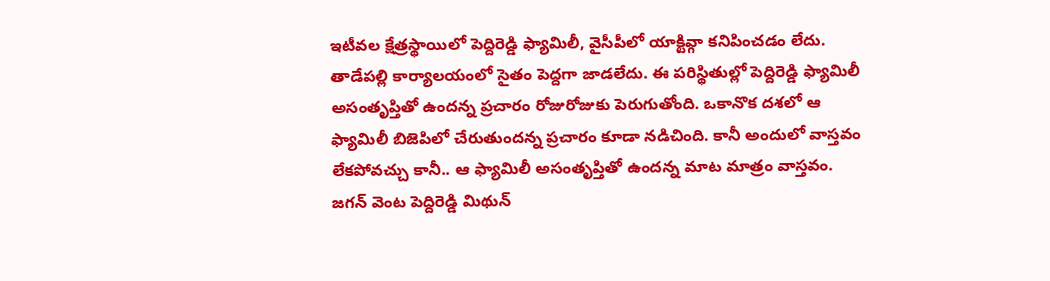ఇటీవల క్షేత్రస్థాయిలో పెద్దిరెడ్డి ఫ్యామిలీ, వైసీపీలో యాక్టివ్గా కనిపించడం లేదు. తాడేపల్లి కార్యాలయంలో సైతం పెద్దగా జాడలేదు. ఈ పరిస్థితుల్లో పెద్దిరెడ్డి ఫ్యామిలీ అసంతృప్తితో ఉందన్న ప్రచారం రోజురోజుకు పెరుగుతోంది. ఒకానొక దశలో ఆ ఫ్యామిలీ బిజెపిలో చేరుతుందన్న ప్రచారం కూడా నడిచింది. కానీ అందులో వాస్తవం లేకపోవచ్చు కానీ.. ఆ ఫ్యామిలీ అసంతృప్తితో ఉందన్న మాట మాత్రం వాస్తవం. జగన్ వెంట పెద్దిరెడ్డి మిథున్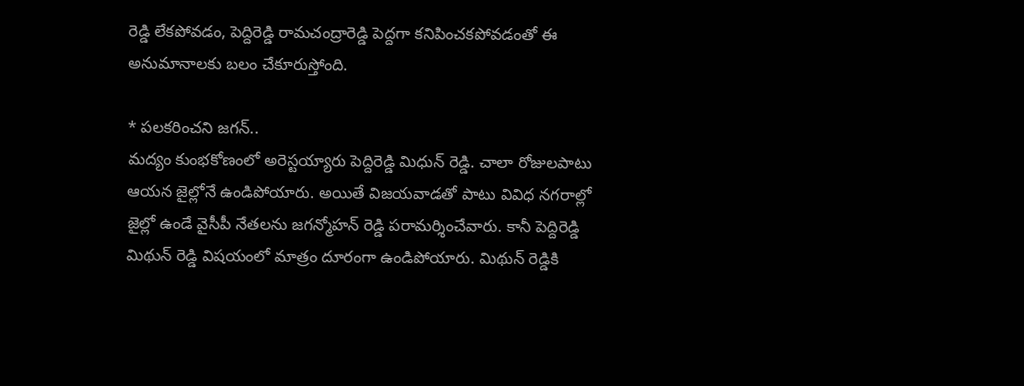రెడ్డి లేకపోవడం, పెద్దిరెడ్డి రామచంద్రారెడ్డి పెద్దగా కనిపించకపోవడంతో ఈ అనుమానాలకు బలం చేకూరుస్తోంది.

* పలకరించని జగన్..
మద్యం కుంభకోణంలో అరెస్టయ్యారు పెద్దిరెడ్డి మిధున్ రెడ్డి. చాలా రోజులపాటు ఆయన జైల్లోనే ఉండిపోయారు. అయితే విజయవాడతో పాటు వివిధ నగరాల్లో జైల్లో ఉండే వైసీపీ నేతలను జగన్మోహన్ రెడ్డి పరామర్శించేవారు. కానీ పెద్దిరెడ్డి మిథున్ రెడ్డి విషయంలో మాత్రం దూరంగా ఉండిపోయారు. మిథున్ రెడ్డికి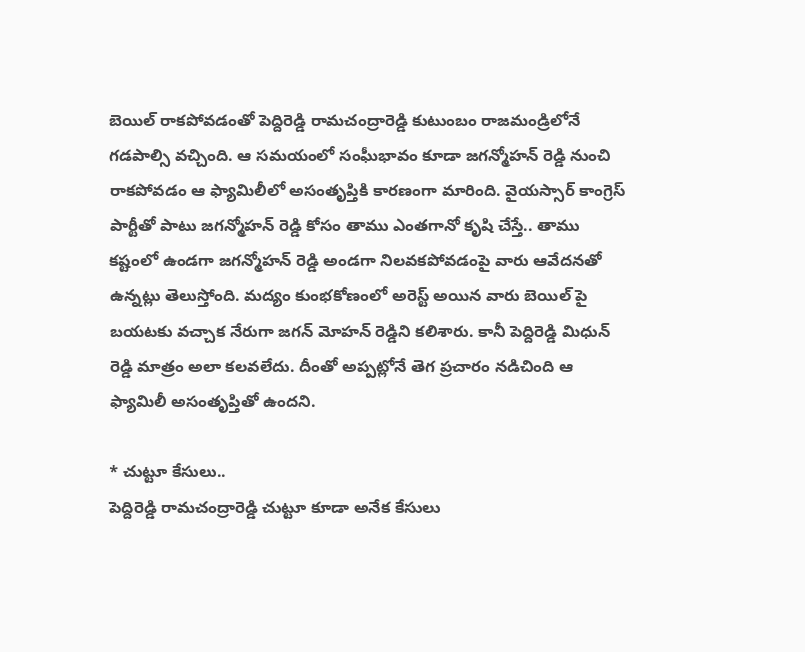బెయిల్ రాకపోవడంతో పెద్దిరెడ్డి రామచంద్రారెడ్డి కుటుంబం రాజమండ్రిలోనే గడపాల్సి వచ్చింది. ఆ సమయంలో సంఘీభావం కూడా జగన్మోహన్ రెడ్డి నుంచి రాకపోవడం ఆ ఫ్యామిలీలో అసంతృప్తికి కారణంగా మారింది. వైయస్సార్ కాంగ్రెస్ పార్టీతో పాటు జగన్మోహన్ రెడ్డి కోసం తాము ఎంతగానో కృషి చేస్తే.. తాము కష్టంలో ఉండగా జగన్మోహన్ రెడ్డి అండగా నిలవకపోవడంపై వారు ఆవేదనతో ఉన్నట్లు తెలుస్తోంది. మద్యం కుంభకోణంలో అరెస్ట్ అయిన వారు బెయిల్ పై బయటకు వచ్చాక నేరుగా జగన్ మోహన్ రెడ్డిని కలిశారు. కానీ పెద్దిరెడ్డి మిధున్ రెడ్డి మాత్రం అలా కలవలేదు. దీంతో అప్పట్లోనే తెగ ప్రచారం నడిచింది ఆ ఫ్యామిలీ అసంతృప్తితో ఉందని.

* చుట్టూ కేసులు..
పెద్దిరెడ్డి రామచంద్రారెడ్డి చుట్టూ కూడా అనేక కేసులు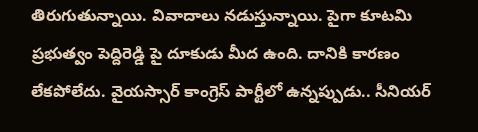తిరుగుతున్నాయి. వివాదాలు నడుస్తున్నాయి. పైగా కూటమి ప్రభుత్వం పెద్దిరెడ్డి పై దూకుడు మీద ఉంది. దానికి కారణం లేకపోలేదు. వైయస్సార్ కాంగ్రెస్ పార్టీలో ఉన్నప్పుడు.. సీనియర్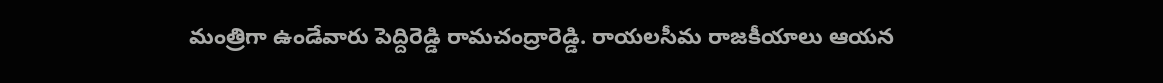మంత్రిగా ఉండేవారు పెద్దిరెడ్డి రామచంద్రారెడ్డి. రాయలసీమ రాజకీయాలు ఆయన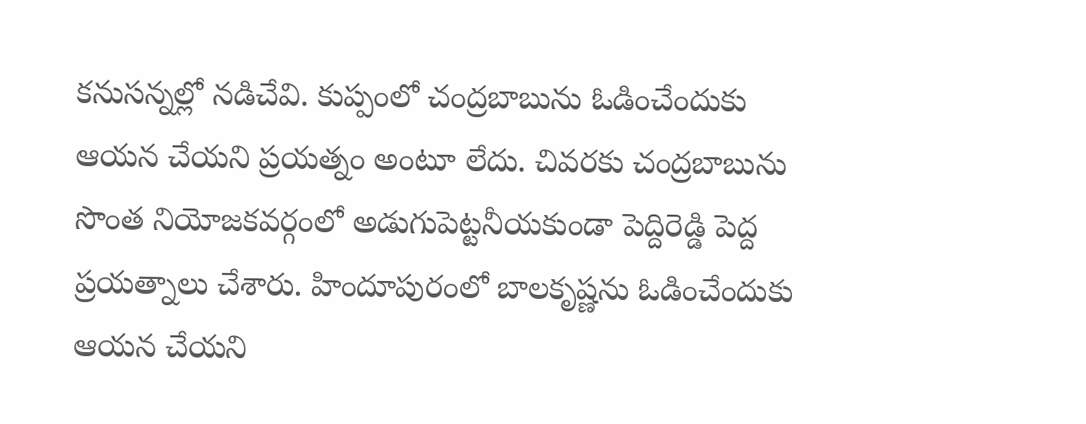కనుసన్నల్లో నడిచేవి. కుప్పంలో చంద్రబాబును ఓడించేందుకు ఆయన చేయని ప్రయత్నం అంటూ లేదు. చివరకు చంద్రబాబును సొంత నియోజకవర్గంలో అడుగుపెట్టనీయకుండా పెద్దిరెడ్డి పెద్ద ప్రయత్నాలు చేశారు. హిందూపురంలో బాలకృష్ణను ఓడించేందుకు ఆయన చేయని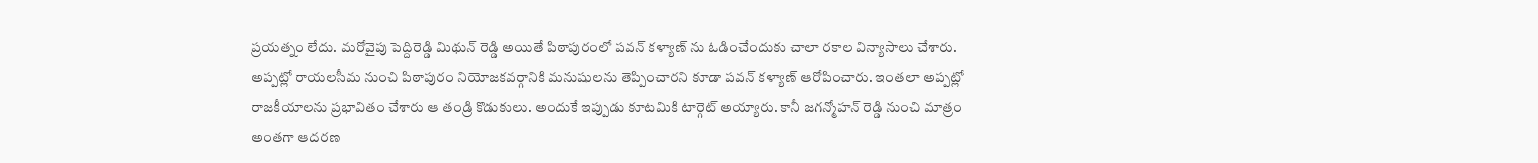ప్రయత్నం లేదు. మరోవైపు పెద్దిరెడ్డి మిథున్ రెడ్డి అయితే పిఠాపురంలో పవన్ కళ్యాణ్ ను ఓడించేందుకు చాలా రకాల విన్యాసాలు చేశారు. అప్పట్లో రాయలసీమ నుంచి పిఠాపురం నియోజకవర్గానికి మనుషులను తెప్పించారని కూడా పవన్ కళ్యాణ్ ఆరోపించారు. ఇంతలా అప్పట్లో రాజకీయాలను ప్రభావితం చేశారు ఆ తండ్రి కొడుకులు. అందుకే ఇప్పుడు కూటమికి టార్గెట్ అయ్యారు. కానీ జగన్మోహన్ రెడ్డి నుంచి మాత్రం అంతగా ఆదరణ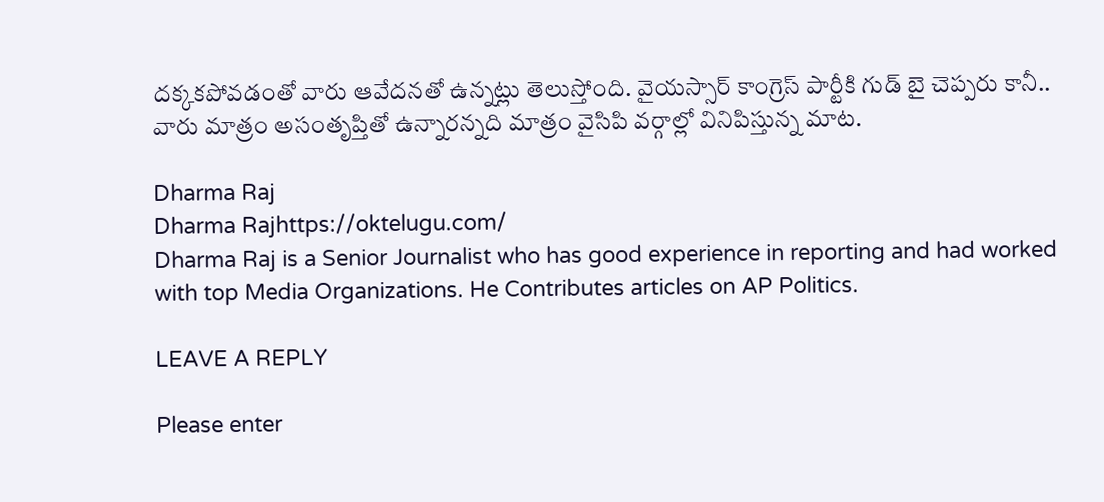దక్కకపోవడంతో వారు ఆవేదనతో ఉన్నట్లు తెలుస్తోంది. వైయస్సార్ కాంగ్రెస్ పార్టీకి గుడ్ బై చెప్పరు కానీ.. వారు మాత్రం అసంతృప్తితో ఉన్నారన్నది మాత్రం వైసిపి వర్గాల్లో వినిపిస్తున్న మాట.

Dharma Raj
Dharma Rajhttps://oktelugu.com/
Dharma Raj is a Senior Journalist who has good experience in reporting and had worked with top Media Organizations. He Contributes articles on AP Politics.

LEAVE A REPLY

Please enter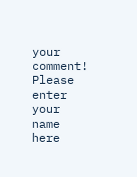your comment!
Please enter your name here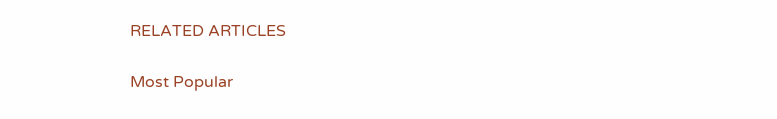RELATED ARTICLES

Most Popular